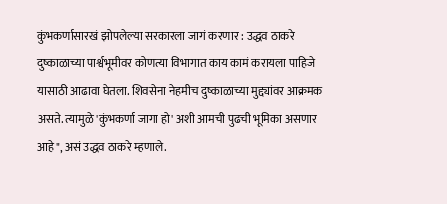कुंभकर्णासारखं झोपलेल्या सरकारला जागं करणार : उद्धव ठाकरे
दुष्काळाच्या पार्श्वभूमीवर कोणत्या विभागात काय कामं करायला पाहिजे यासाठी आढावा घेतला. शिवसेना नेहमीच दुष्काळाच्या मुद्द्यांवर आक्रमक असते. त्यामुळे 'कुंभकर्णा जागा हो' अशी आमची पुढची भूमिका असणार आहे", असं उद्धव ठाकरे म्हणाले.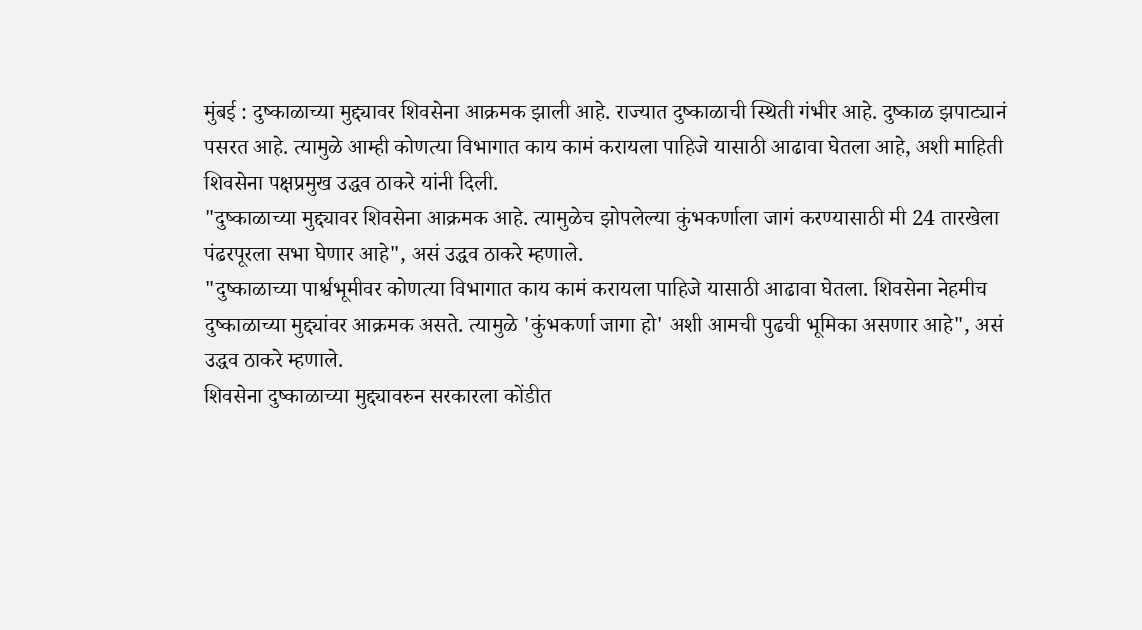मुंबई : दुष्काळाच्या मुद्द्यावर शिवसेना आक्रमक झाली आहे. राज्यात दुष्काळाची स्थिती गंभीर आहे. दुष्काळ झपाट्यानं पसरत आहे. त्यामुळे आम्ही कोणत्या विभागात काय कामं करायला पाहिजे यासाठी आढावा घेतला आहे, अशी माहिती शिवसेना पक्षप्रमुख उद्धव ठाकरे यांनी दिली.
"दुष्काळाच्या मुद्द्यावर शिवसेना आक्रमक आहे. त्यामुळेच झोपलेल्या कुंभकर्णाला जागं करण्यासाठी मी 24 तारखेला पंढरपूरला सभा घेणार आहे", असं उद्धव ठाकरे म्हणाले.
"दुष्काळाच्या पार्श्वभूमीवर कोणत्या विभागात काय कामं करायला पाहिजे यासाठी आढावा घेतला. शिवसेना नेहमीच दुष्काळाच्या मुद्द्यांवर आक्रमक असते. त्यामुळे 'कुंभकर्णा जागा हो' अशी आमची पुढची भूमिका असणार आहे", असं उद्धव ठाकरे म्हणाले.
शिवसेना दुष्काळाच्या मुद्द्यावरुन सरकारला कोंडीत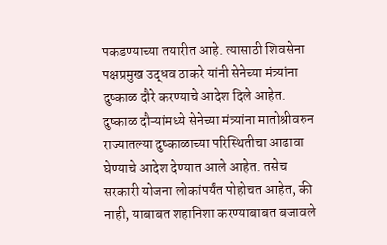पकडण्याच्या तयारीत आहे. त्यासाठी शिवसेना पक्षप्रमुख उद्धव ठाकरे यांनी सेनेच्या मंत्र्यांना दुष्काळ दौरे करण्याचे आदेश दिले आहेत. दुष्काळ दौऱ्यांमध्ये सेनेच्या मंत्र्यांना मातोश्रीवरुन राज्यातल्या दुष्काळाच्या परिस्थितीचा आढावा घेण्याचे आदेश देण्यात आले आहेत. तसेच सरकारी योजना लोकांपर्यंत पोहोचत आहेत, की नाही, याबाबत शहानिशा करण्याबाबत बजावले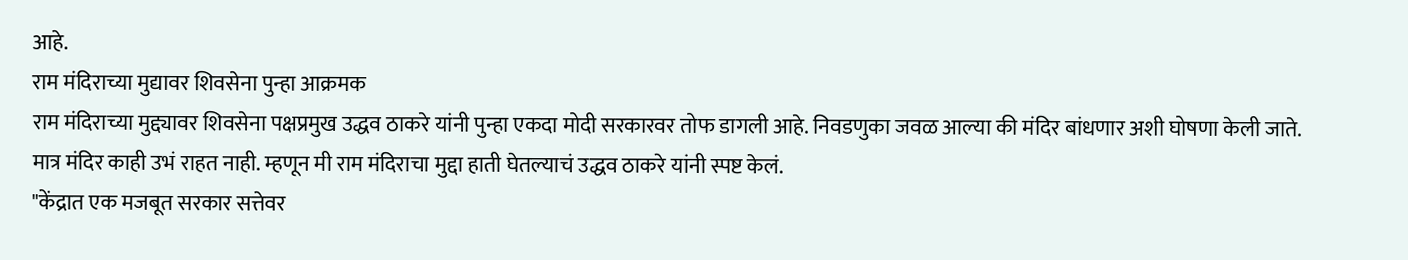आहे.
राम मंदिराच्या मुद्यावर शिवसेना पुन्हा आक्रमक
राम मंदिराच्या मुद्द्यावर शिवसेना पक्षप्रमुख उद्धव ठाकरे यांनी पुन्हा एकदा मोदी सरकारवर तोफ डागली आहे. निवडणुका जवळ आल्या की मंदिर बांधणार अशी घोषणा केली जाते. मात्र मंदिर काही उभं राहत नाही. म्हणून मी राम मंदिराचा मुद्दा हाती घेतल्याचं उद्धव ठाकरे यांनी स्पष्ट केलं.
"केंद्रात एक मजबूत सरकार सत्तेवर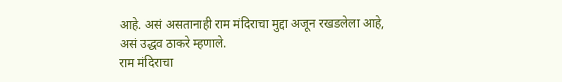आहे. असं असतानाही राम मंदिराचा मुद्दा अजून रखडलेला आहे, असं उद्धव ठाकरे म्हणाले.
राम मंदिराचा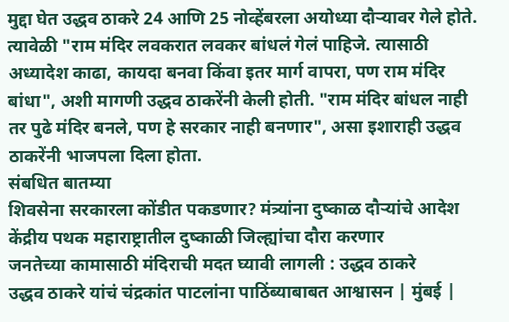मुद्दा घेत उद्धव ठाकरे 24 आणि 25 नोव्हेंबरला अयोध्या दौऱ्यावर गेले होते. त्यावेळी "राम मंदिर लवकरात लवकर बांधलं गेलं पाहिजे. त्यासाठी अध्यादेश काढा, कायदा बनवा किंवा इतर मार्ग वापरा, पण राम मंदिर बांधा", अशी मागणी उद्धव ठाकरेंनी केली होती. "राम मंदिर बांधल नाही तर पुढे मंदिर बनले, पण हे सरकार नाही बनणार", असा इशाराही उद्धव ठाकरेंनी भाजपला दिला होता.
संबधित बातम्या
शिवसेना सरकारला कोंडीत पकडणार? मंत्र्यांना दुष्काळ दौऱ्यांचे आदेश
केंद्रीय पथक महाराष्ट्रातील दुष्काळी जिल्ह्यांचा दौरा करणार
जनतेच्या कामासाठी मंदिराची मदत घ्यावी लागली : उद्धव ठाकरे
उद्धव ठाकरे यांचं चंद्रकांत पाटलांना पाठिंब्याबाबत आश्वासन | मुंबई |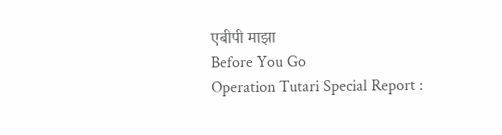एबीपी माझा
Before You Go
Operation Tutari Special Report :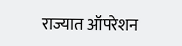राज्यात ऑपरेशन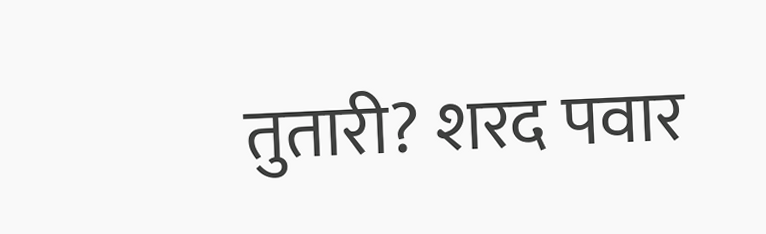तुतारी? शरद पवार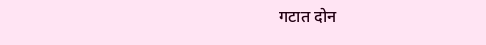गटात दोन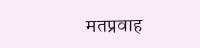मतप्रवाह